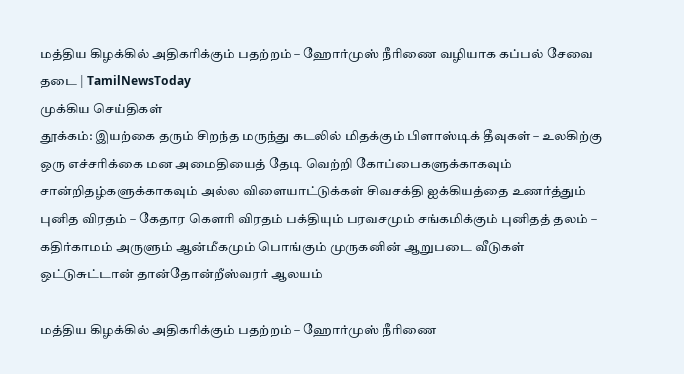மத்திய கிழக்கில் அதிகரிக்கும் பதற்றம் – ஹோர்முஸ் நீரிணை வழியாக கப்பல் சேவை தடை | TamilNewsToday
முக்கிய செய்திகள்
தூக்கம்: இயற்கை தரும் சிறந்த மருந்து கடலில் மிதக்கும் பிளாஸ்டிக் தீவுகள் – உலகிற்கு ஒரு எச்சரிக்கை மன அமைதியைத் தேடி வெற்றி கோப்பைகளுக்காகவும் சான்றிதழ்களுக்காகவும் அல்ல விளையாட்டுக்கள் சிவசக்தி ஐக்கியத்தை உணர்த்தும் புனித விரதம் – கேதார கௌரி விரதம் பக்தியும் பரவசமும் சங்கமிக்கும் புனிதத் தலம் – கதிர்காமம் அருளும் ஆன்மீகமும் பொங்கும் முருகனின் ஆறுபடை வீடுகள் ஒட்டுசுட்டான் தான்தோன்றீஸ்வரர் ஆலயம்

மத்திய கிழக்கில் அதிகரிக்கும் பதற்றம் – ஹோர்முஸ் நீரிணை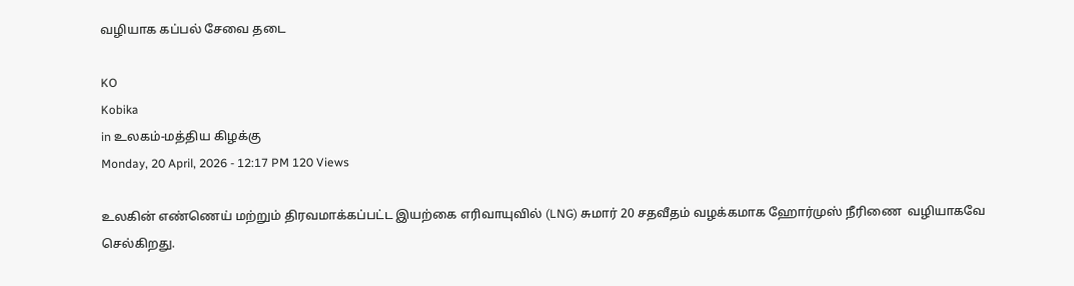வழியாக கப்பல் சேவை தடை

KO
Kobika
in உலகம்-மத்திய கிழக்கு
Monday, 20 April, 2026 - 12:17 PM 120 Views

உலகின் எண்ணெய் மற்றும் திரவமாக்கப்பட்ட இயற்கை எரிவாயுவில் (LNG) சுமார் 20 சதவீதம் வழக்கமாக ஹோர்முஸ் நீரிணை  வழியாகவே செல்கிறது.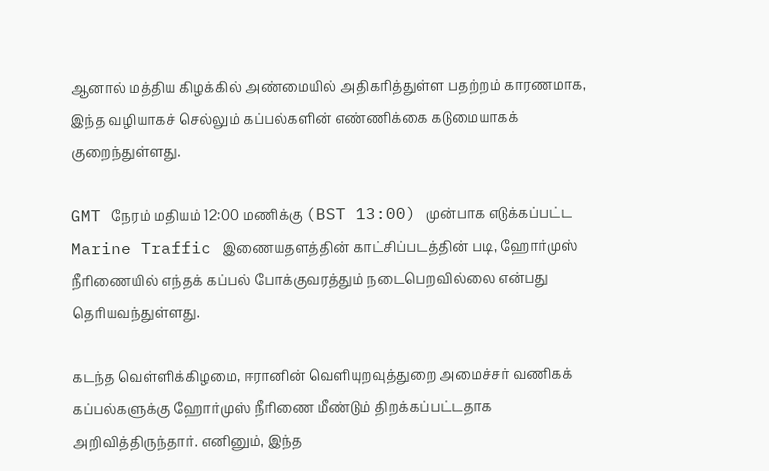ஆனால் மத்திய கிழக்கில் அண்மையில் அதிகரித்துள்ள பதற்றம் காரணமாக, இந்த வழியாகச் செல்லும் கப்பல்களின் எண்ணிக்கை கடுமையாகக் குறைந்துள்ளது.

GMT நேரம் மதியம் 12:00 மணிக்கு (BST 13:00) முன்பாக எடுக்கப்பட்ட Marine Traffic இணையதளத்தின் காட்சிப்படத்தின் படி, ஹோர்முஸ் நீரிணையில் எந்தக் கப்பல் போக்குவரத்தும் நடைபெறவில்லை என்பது தெரியவந்துள்ளது.

கடந்த வெள்ளிக்கிழமை, ஈரானின் வெளியுறவுத்துறை அமைச்சர் வணிகக் கப்பல்களுக்கு ஹோர்முஸ் நீரிணை மீண்டும் திறக்கப்பட்டதாக அறிவித்திருந்தார். எனினும், இந்த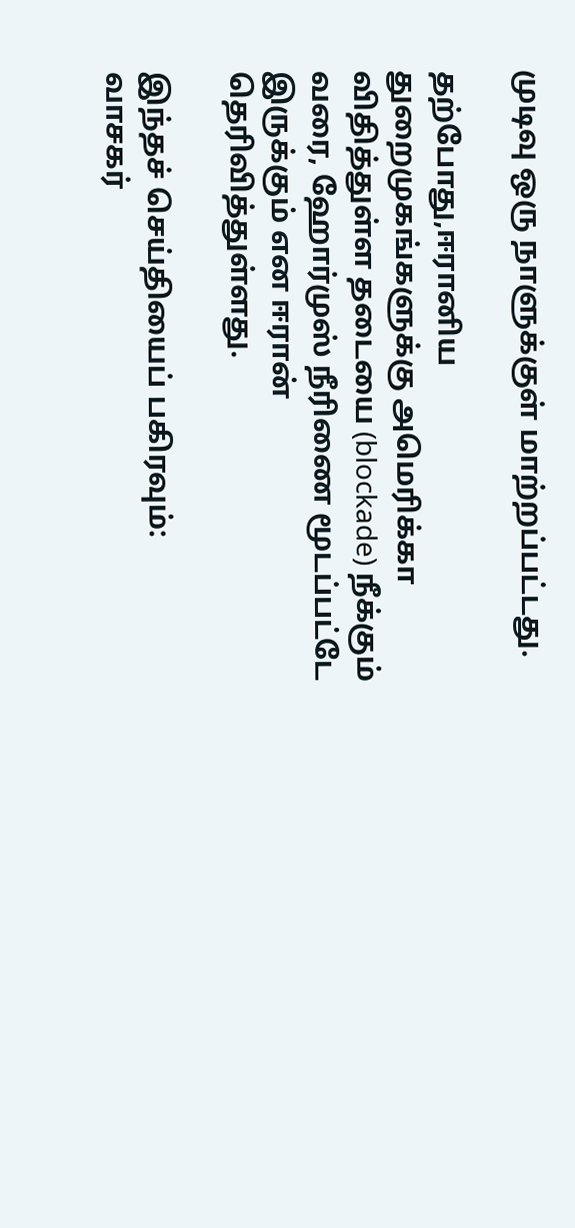முடிவு ஒரு நாளுக்குள் மாற்றப்பட்டது.

தற்போது,ஈரானிய துறைமுகங்களுக்கு அமெரிக்கா விதித்துள்ள தடையை (blockade) நீக்கும் வரை, ஹோர்முஸ் நீரிணை மூடப்பட்டே இருக்கும் என ஈரான் தெரிவித்துள்ளது.

இந்தச் செய்தியைப் பகிரவும்:
வாசகர்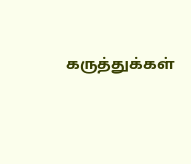கருத்துக்கள்